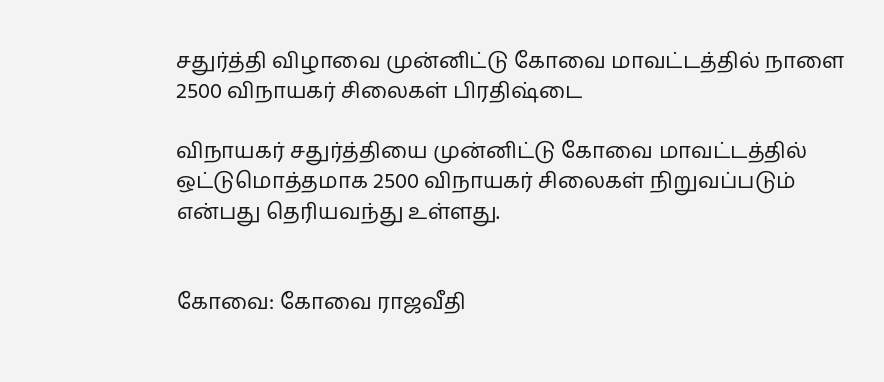சதுர்த்தி விழாவை முன்னிட்டு கோவை மாவட்டத்தில் நாளை 2500 விநாயகர் சிலைகள் பிரதிஷ்டை

விநாயகர் சதுர்த்தியை முன்னிட்டு கோவை மாவட்டத்தில் ஒட்டுமொத்தமாக 2500 விநாயகர் சிலைகள் நிறுவப்படும் என்பது தெரியவந்து உள்ளது.


கோவை: கோவை ராஜவீதி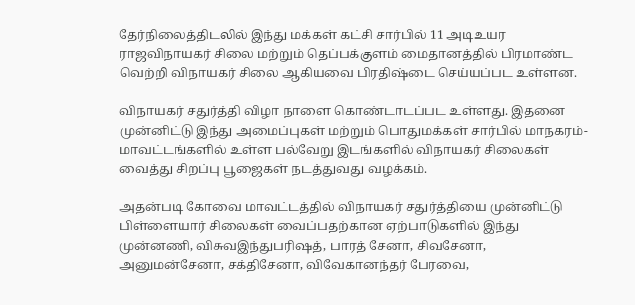தேர்நிலைத்திடலில் இந்து மக்கள் கட்சி சார்பில் 11 அடிஉயர ராஜவிநாயகர் சிலை மற்றும் தெப்பக்குளம் மைதானத்தில் பிரமாண்ட வெற்றி விநாயகர் சிலை ஆகியவை பிரதிஷ்டை செய்யப்பட உள்ளன.

விநாயகர் சதுர்த்தி விழா நாளை கொண்டாடப்பட உள்ளது. இதனை முன்னிட்டு இந்து அமைப்புகள் மற்றும் பொதுமக்கள் சார்பில் மாநகரம்-மாவட்டங்களில் உள்ள பல்வேறு இடங்களில் விநாயகர் சிலைகள் வைத்து சிறப்பு பூஜைகள் நடத்துவது வழக்கம்.

அதன்படி கோவை மாவட்டத்தில் விநாயகர் சதுர்த்தியை முன்னிட்டு பிள்ளையார் சிலைகள் வைப்பதற்கான ஏற்பாடுகளில் இந்து முன்னணி, விசுவஇந்துபரிஷத், பாரத் சேனா, சிவசேனா, அனுமன்சேனா, சக்திசேனா, விவேகானந்தர் பேரவை,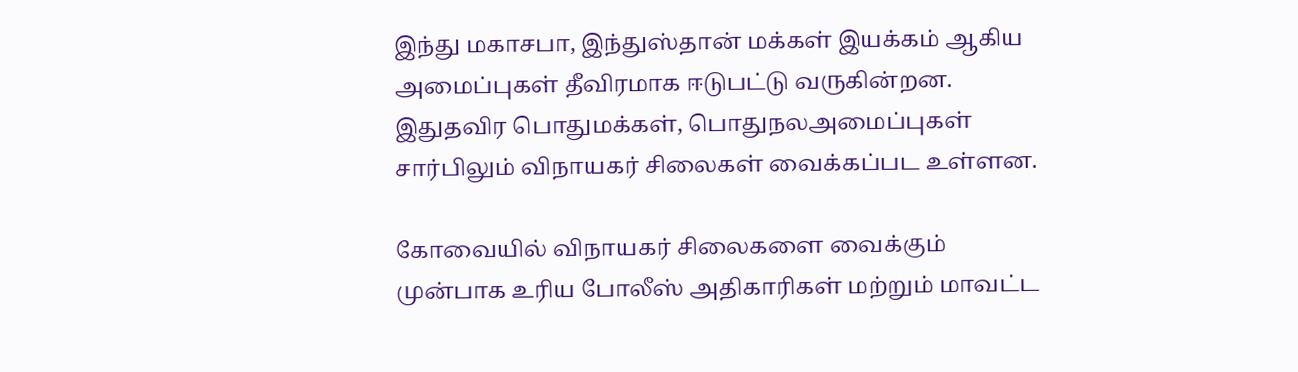இந்து மகாசபா, இந்துஸ்தான் மக்கள் இயக்கம் ஆகிய அமைப்புகள் தீவிரமாக ஈடுபட்டு வருகின்றன. இதுதவிர பொதுமக்கள், பொதுநலஅமைப்புகள் சார்பிலும் விநாயகர் சிலைகள் வைக்கப்பட உள்ளன.

கோவையில் விநாயகர் சிலைகளை வைக்கும் முன்பாக உரிய போலீஸ் அதிகாரிகள் மற்றும் மாவட்ட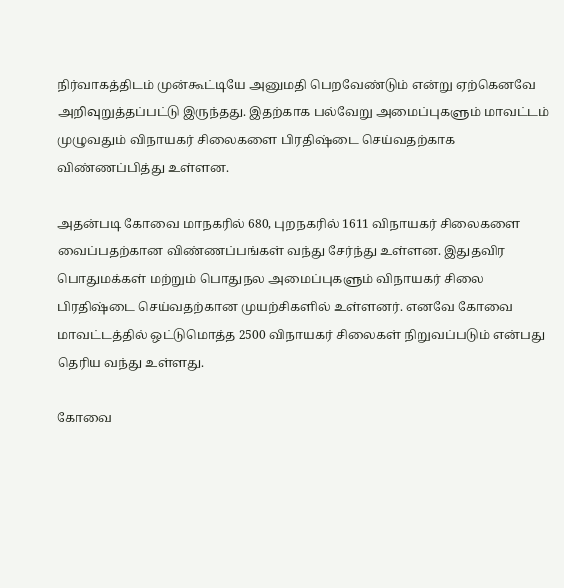நிர்வாகத்திடம் முன்கூட்டியே அனுமதி பெறவேண்டும் என்று ஏற்கெனவே அறிவுறுத்தப்பட்டு இருந்தது. இதற்காக பல்வேறு அமைப்புகளும் மாவட்டம் முழுவதும் விநாயகர் சிலைகளை பிரதிஷ்டை செய்வதற்காக விண்ணப்பித்து உள்ளன.

அதன்படி கோவை மாநகரில் 680, புறநகரில் 1611 விநாயகர் சிலைகளை வைப்பதற்கான விண்ணப்பங்கள் வந்து சேர்ந்து உள்ளன. இதுதவிர பொதுமக்கள் மற்றும் பொதுநல அமைப்புகளும் விநாயகர் சிலை பிரதிஷ்டை செய்வதற்கான முயற்சிகளில் உள்ளனர். எனவே கோவை மாவட்டத்தில் ஒட்டுமொத்த 2500 விநாயகர் சிலைகள் நிறுவப்படும் என்பது தெரிய வந்து உள்ளது.

கோவை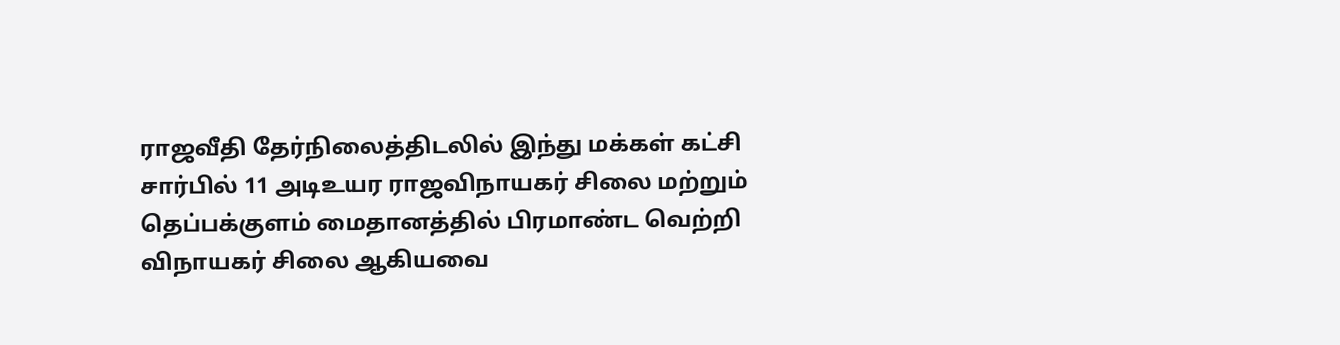ராஜவீதி தேர்நிலைத்திடலில் இந்து மக்கள் கட்சி சார்பில் 11 அடிஉயர ராஜவிநாயகர் சிலை மற்றும் தெப்பக்குளம் மைதானத்தில் பிரமாண்ட வெற்றி விநாயகர் சிலை ஆகியவை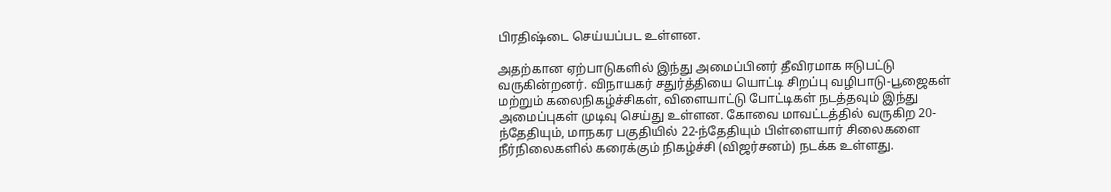பிரதிஷ்டை செய்யப்பட உள்ளன.

அதற்கான ஏற்பாடுகளில் இந்து அமைப்பினர் தீவிரமாக ஈடுபட்டு வருகின்றனர். விநாயகர் சதுர்த்தியை யொட்டி சிறப்பு வழிபாடு-பூஜைகள் மற்றும் கலைநிகழ்ச்சிகள், விளையாட்டு போட்டிகள் நடத்தவும் இந்து அமைப்புகள் முடிவு செய்து உள்ளன. கோவை மாவட்டத்தில் வருகிற 20-ந்தேதியும், மாநகர பகுதியில் 22-ந்தேதியும் பிள்ளையார் சிலைகளை நீர்நிலைகளில் கரைக்கும் நிகழ்ச்சி (விஜர்சனம்) நடக்க உள்ளது.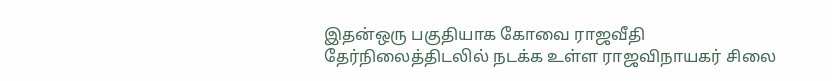இதன்ஒரு பகுதியாக கோவை ராஜவீதி தேர்நிலைத்திடலில் நடக்க உள்ள ராஜவிநாயகர் சிலை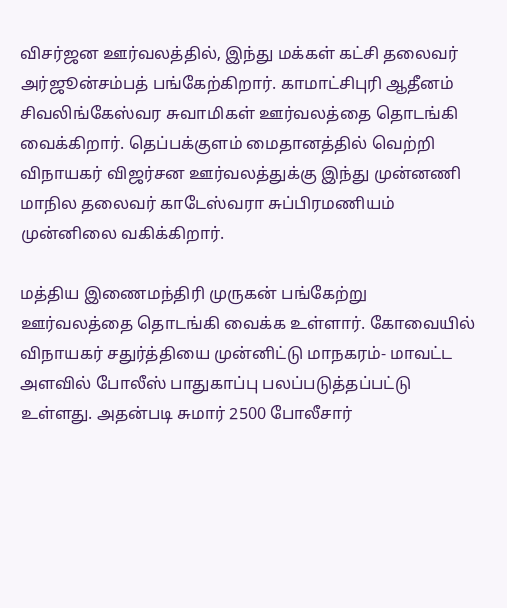விசர்ஜன ஊர்வலத்தில், இந்து மக்கள் கட்சி தலைவர் அர்ஜூன்சம்பத் பங்கேற்கிறார். காமாட்சிபுரி ஆதீனம் சிவலிங்கேஸ்வர சுவாமிகள் ஊர்வலத்தை தொடங்கி வைக்கிறார். தெப்பக்குளம் மைதானத்தில் வெற்றி விநாயகர் விஜர்சன ஊர்வலத்துக்கு இந்து முன்னணி மாநில தலைவர் காடேஸ்வரா சுப்பிரமணியம் முன்னிலை வகிக்கிறார்.

மத்திய இணைமந்திரி முருகன் பங்கேற்று ஊர்வலத்தை தொடங்கி வைக்க உள்ளார். கோவையில் விநாயகர் சதுர்த்தியை முன்னிட்டு மாநகரம்- மாவட்ட அளவில் போலீஸ் பாதுகாப்பு பலப்படுத்தப்பட்டு உள்ளது. அதன்படி சுமார் 2500 போலீசார்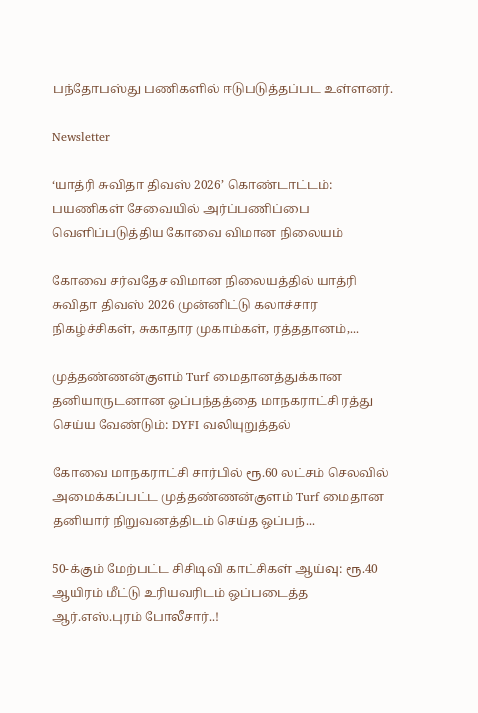பந்தோபஸ்து பணிகளில் ஈடுபடுத்தப்பட உள்ளனர்.

Newsletter

‘யாத்ரி சுவிதா திவஸ் 2026’ கொண்டாட்டம்: பயணிகள் சேவையில் அர்ப்பணிப்பை வெளிப்படுத்திய கோவை விமான நிலையம்

கோவை சர்வதேச விமான நிலையத்தில் யாத்ரி சுவிதா திவஸ் 2026 முன்னிட்டு கலாச்சார நிகழ்ச்சிகள், சுகாதார முகாம்கள், ரத்ததானம்,...

முத்தண்ணன்குளம் Turf மைதானத்துக்கான தனியாருடனான ஒப்பந்தத்தை மாநகராட்சி ரத்து செய்ய வேண்டும்: DYFI வலியுறுத்தல்

கோவை மாநகராட்சி சார்பில் ரூ.60 லட்சம் செலவில் அமைக்கப்பட்ட முத்தண்ணன்குளம் Turf மைதான தனியார் நிறுவனத்திடம் செய்த ஒப்பந்...

50-க்கும் மேற்பட்ட சிசிடிவி காட்சிகள் ஆய்வு: ரூ.40 ஆயிரம் மீட்டு உரியவரிடம் ஒப்படைத்த ஆர்.எஸ்.புரம் போலீசார்..!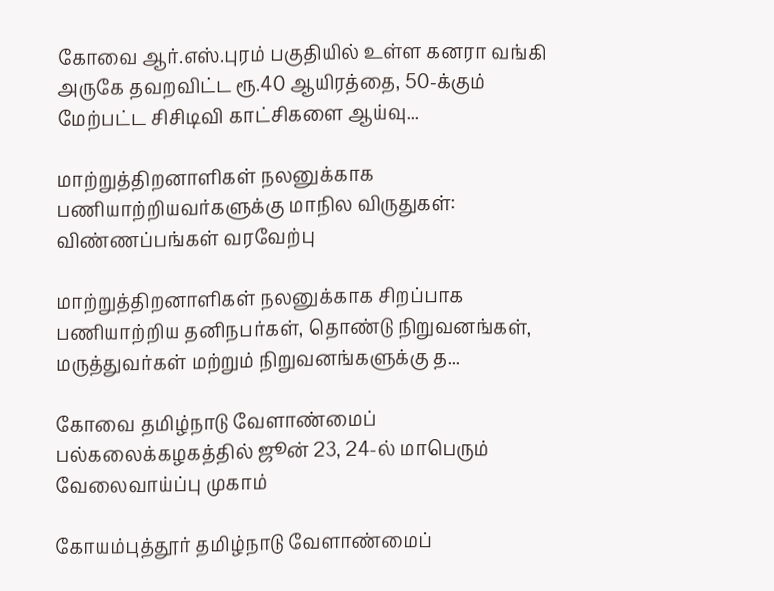கோவை ஆர்.எஸ்.புரம் பகுதியில் உள்ள கனரா வங்கி அருகே தவறவிட்ட ரூ.40 ஆயிரத்தை, 50-க்கும் மேற்பட்ட சிசிடிவி காட்சிகளை ஆய்வு...

மாற்றுத்திறனாளிகள் நலனுக்காக பணியாற்றியவர்களுக்கு மாநில விருதுகள்: விண்ணப்பங்கள் வரவேற்பு

மாற்றுத்திறனாளிகள் நலனுக்காக சிறப்பாக பணியாற்றிய தனிநபர்கள், தொண்டு நிறுவனங்கள், மருத்துவர்கள் மற்றும் நிறுவனங்களுக்கு த...

கோவை தமிழ்நாடு வேளாண்மைப் பல்கலைக்கழகத்தில் ஜூன் 23, 24-ல் மாபெரும் வேலைவாய்ப்பு முகாம்

கோயம்புத்தூர் தமிழ்நாடு வேளாண்மைப்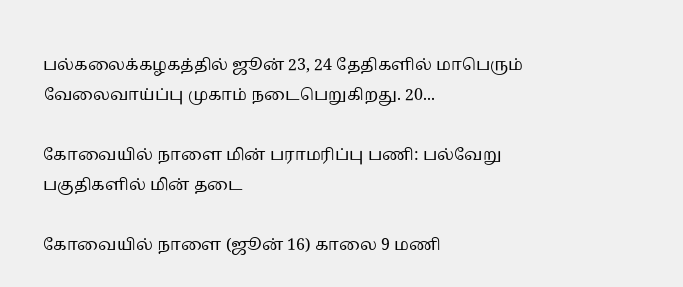பல்கலைக்கழகத்தில் ஜூன் 23, 24 தேதிகளில் மாபெரும் வேலைவாய்ப்பு முகாம் நடைபெறுகிறது. 20...

கோவையில் நாளை மின் பராமரிப்பு பணி: பல்வேறு பகுதிகளில் மின் தடை

கோவையில் நாளை (ஜூன் 16) காலை 9 மணி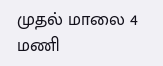முதல் மாலை 4 மணி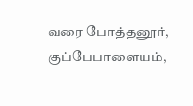வரை போத்தனூர், குப்பேபாளையம்,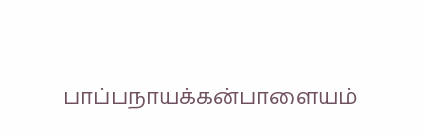பாப்பநாயக்கன்பாளையம்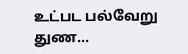உட்பட பல்வேறு துண...